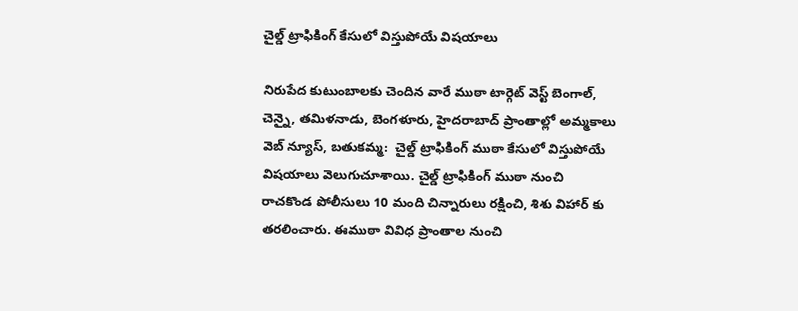చైల్డ్ ట్రాఫికింగ్ కేసులో విస్తుపోయే విషయాలు

నిరుపేద కుటుంబాలకు చెందిన వారే ముఠా టార్గెట్ వెస్ట్ బెంగాల్, చెన్నై, తమిళనాడు, బెంగళూరు, హైదరాబాద్ ప్రాంతాల్లో అమ్మకాలు వెబ్ న్యూస్, బతుకమ్మ:  చైల్డ్ ట్రాఫికింగ్ ముఠా కేసులో విస్తుపోయే విషయాలు వెలుగుచూశాయి. చైల్డ్ ట్రాఫికింగ్ ముఠా నుంచి రాచకొండ పోలీసులు 10 మంది చిన్నారులు రక్షించి, శిశు విహార్ కు తరలించారు. ఈముఠా వివిధ ప్రాంతాల నుంచి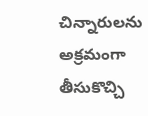చిన్నారులను అక్రమంగా తీసుకొచ్చి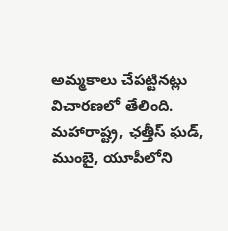అమ్మకాలు చేపట్టినట్లు విచారణలో తేలింది. మహారాష్ట్ర, ఛత్తీస్ ఘడ్, ముంబై, యూపీలోని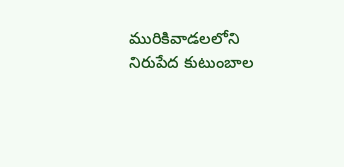మురికివాడలలోని నిరుపేద కుటుంబాల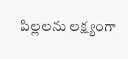పిల్లలను లక్ష్యంగా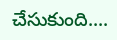చేసుకుంది....